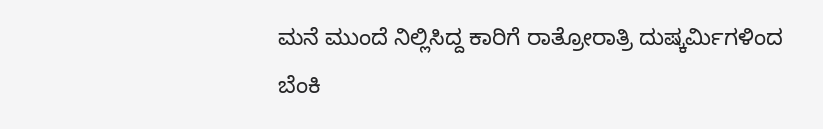ಮನೆ ಮುಂದೆ ನಿಲ್ಲಿಸಿದ್ದ ಕಾರಿಗೆ ರಾತ್ರೋರಾತ್ರಿ ದುಷ್ಕರ್ಮಿಗಳಿಂದ ಬೆಂಕಿ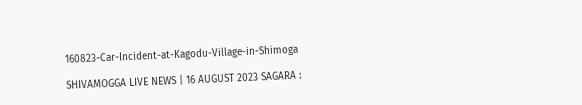160823-Car-Incident-at-Kagodu-Village-in-Shimoga

SHIVAMOGGA LIVE NEWS | 16 AUGUST 2023 SAGARA :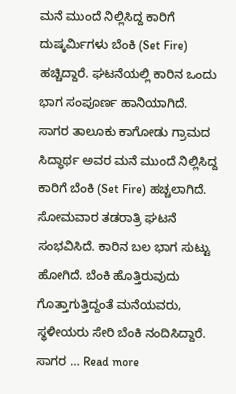ಮನೆ ಮುಂದೆ ನಿಲ್ಲಿಸಿದ್ದ ಕಾರಿಗೆ ದುಷ್ಕರ್ಮಿಗಳು ಬೆಂಕಿ (Set Fire) ಹಚ್ಚಿದ್ದಾರೆ. ಘಟನೆಯಲ್ಲಿ ಕಾರಿನ ಒಂದು ಭಾಗ ಸಂಪೂರ್ಣ ಹಾನಿಯಾಗಿದೆ. ಸಾಗರ ತಾಲೂಕು ಕಾಗೋಡು ಗ್ರಾಮದ ಸಿದ್ಧಾರ್ಥ ಅವರ ಮನೆ ಮುಂದೆ ನಿಲ್ಲಿಸಿದ್ದ ಕಾರಿಗೆ ಬೆಂಕಿ (Set Fire) ಹಚ್ಚಲಾಗಿದೆ. ಸೋಮವಾರ ತಡರಾತ್ರಿ ಘಟನೆ ಸಂಭವಿಸಿದೆ. ಕಾರಿನ ಬಲ ಭಾಗ ಸುಟ್ಟು ಹೋಗಿದೆ. ಬೆಂಕಿ ಹೊತ್ತಿರುವುದು ಗೊತ್ತಾಗುತ್ತಿದ್ದಂತೆ ಮನೆಯವರು, ಸ್ಥಳೀಯರು ಸೇರಿ ಬೆಂಕಿ ನಂದಿಸಿದ್ದಾರೆ. ಸಾಗರ … Read more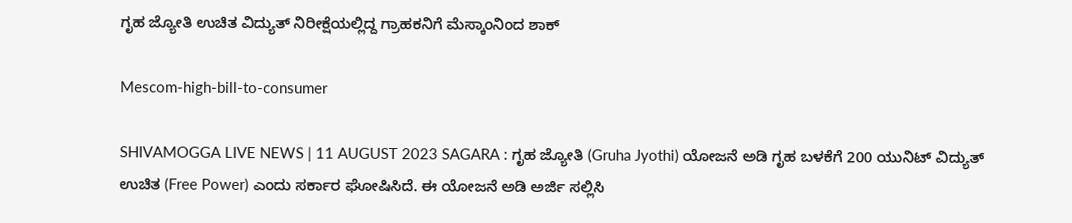ಗೃಹ ಜ್ಯೋತಿ ಉಚಿತ ವಿದ್ಯುತ್‌ ನಿರೀಕ್ಷೆಯಲ್ಲಿದ್ದ ಗ್ರಾಹಕನಿಗೆ ಮೆಸ್ಕಾಂನಿಂದ ಶಾಕ್‌

Mescom-high-bill-to-consumer

SHIVAMOGGA LIVE NEWS | 11 AUGUST 2023 SAGARA : ಗೃಹ ಜ್ಯೋತಿ (Gruha Jyothi) ಯೋಜನೆ ಅಡಿ ಗೃಹ ಬಳಕೆಗೆ 200 ಯುನಿಟ್‌ ವಿದ್ಯುತ್‌ ಉಚಿತ (Free Power) ಎಂದು ಸರ್ಕಾರ ಘೋಷಿಸಿದೆ. ಈ ಯೋಜನೆ ಅಡಿ ಅರ್ಜಿ ಸಲ್ಲಿಸಿ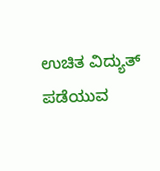ಉಚಿತ ವಿದ್ಯುತ್‌ ಪಡೆಯುವ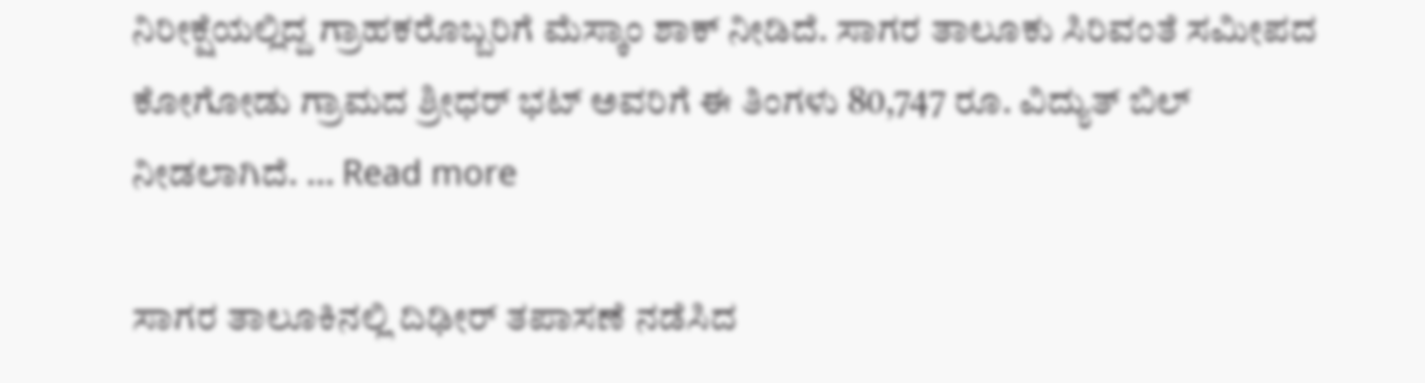ನಿರೀಕ್ಷೆಯಲ್ಲಿದ್ದ ಗ್ರಾಹಕರೊಬ್ಬರಿಗೆ ಮೆಸ್ಕಾಂ ಶಾಕ್‌ ನೀಡಿದೆ. ಸಾಗರ ತಾಲೂಕು ಸಿರಿವಂತೆ ಸಮೀಪದ ಕೋಗೋಡು ಗ್ರಾಮದ ಶ್ರೀಧರ್‌ ಭಟ್‌ ಅವರಿಗೆ ಈ ತಿಂಗಳು 80,747 ರೂ. ವಿದ್ಯುತ್‌ ಬಿಲ್‌ ನೀಡಲಾಗಿದೆ. … Read more

ಸಾಗರ ತಾಲೂಕಿನಲ್ಲಿ ದಿಢೀರ್‌ ತಪಾಸಣೆ ನಡೆಸಿದ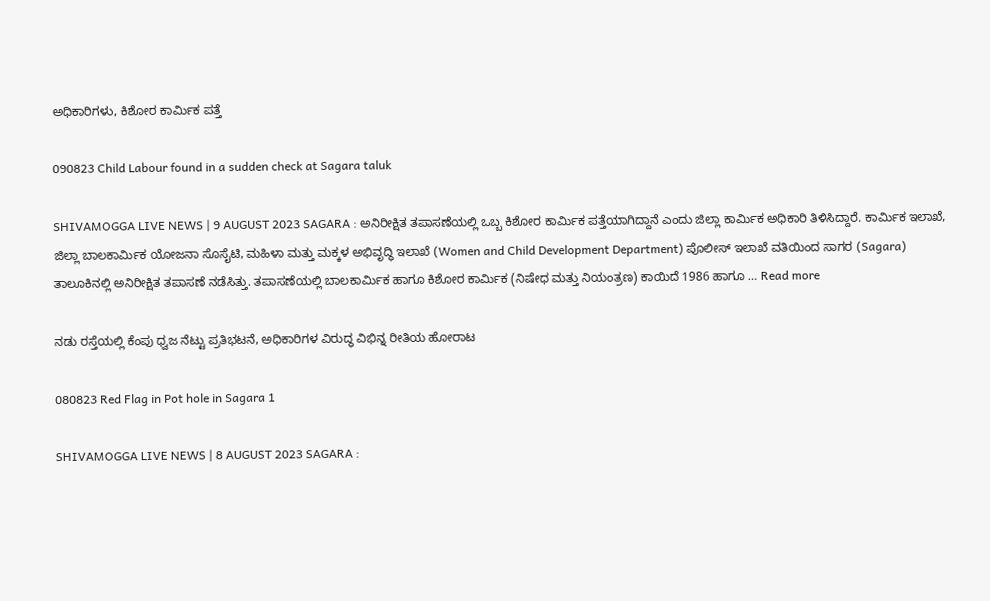ಅಧಿಕಾರಿಗಳು, ಕಿಶೋರ ಕಾರ್ಮಿಕ ಪತ್ತೆ

090823 Child Labour found in a sudden check at Sagara taluk

SHIVAMOGGA LIVE NEWS | 9 AUGUST 2023 SAGARA : ಅನಿರೀಕ್ಷಿತ ತಪಾಸಣೆಯಲ್ಲಿ ಒಬ್ಬ ಕಿಶೋರ ಕಾರ್ಮಿಕ ಪತ್ತೆಯಾಗಿದ್ದಾನೆ ಎಂದು ಜಿಲ್ಲಾ ಕಾರ್ಮಿಕ ಅಧಿಕಾರಿ ತಿಳಿಸಿದ್ದಾರೆ. ಕಾರ್ಮಿಕ ಇಲಾಖೆ, ಜಿಲ್ಲಾ ಬಾಲಕಾರ್ಮಿಕ ಯೋಜನಾ ಸೊಸೈಟಿ, ಮಹಿಳಾ ಮತ್ತು ಮಕ್ಕಳ ಅಭಿವೃದ್ಧಿ ಇಲಾಖೆ (Women and Child Development Department) ಪೊಲೀಸ್ ಇಲಾಖೆ ವತಿಯಿಂದ ಸಾಗರ (Sagara) ತಾಲೂಕಿನಲ್ಲಿ ಅನಿರೀಕ್ಷಿತ ತಪಾಸಣೆ ನಡೆಸಿತ್ತು. ತಪಾಸಣೆಯಲ್ಲಿ ಬಾಲಕಾರ್ಮಿಕ ಹಾಗೂ ಕಿಶೋರ ಕಾರ್ಮಿಕ (ನಿಷೇಧ ಮತ್ತು ನಿಯಂತ್ರಣ) ಕಾಯಿದೆ 1986 ಹಾಗೂ … Read more

ನಡು ರಸ್ತೆಯಲ್ಲಿ ಕೆಂಪು ಧ್ವಜ ನೆಟ್ಟು ಪ್ರತಿಭಟನೆ, ಅಧಿಕಾರಿಗಳ ವಿರುದ್ಧ ವಿಭಿನ್ನ ರೀತಿಯ ಹೋರಾಟ

080823 Red Flag in Pot hole in Sagara 1

SHIVAMOGGA LIVE NEWS | 8 AUGUST 2023 SAGARA :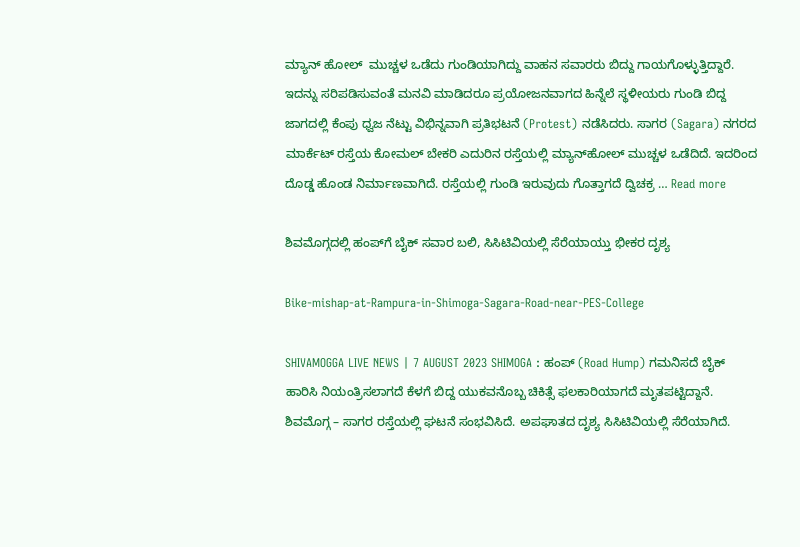ಮ್ಯಾನ್‌ ಹೋಲ್‌  ಮುಚ್ಚಳ ಒಡೆದು ಗುಂಡಿಯಾಗಿದ್ದು ವಾಹನ ಸವಾರರು ಬಿದ್ದು ಗಾಯಗೊಳ್ಳುತ್ತಿದ್ದಾರೆ. ಇದನ್ನು ಸರಿಪಡಿಸುವಂತೆ ಮನವಿ ಮಾಡಿದರೂ ಪ್ರಯೋಜನವಾಗದ ಹಿನ್ನೆಲೆ ಸ್ಥಳೀಯರು ಗುಂಡಿ ಬಿದ್ದ ಜಾಗದಲ್ಲಿ ಕೆಂಪು ಧ್ವಜ ನೆಟ್ಟು ವಿಭಿನ್ನವಾಗಿ ಪ್ರತಿಭಟನೆ (Protest) ನಡೆಸಿದರು. ಸಾಗರ (Sagara) ನಗರದ ಮಾರ್ಕೆಟ್‌ ರಸ್ತೆಯ ಕೋಮಲ್‌ ಬೇಕರಿ ಎದುರಿನ ರಸ್ತೆಯಲ್ಲಿ ಮ್ಯಾನ್‌ಹೋಲ್‌ ಮುಚ್ಚಳ ಒಡೆದಿದೆ. ಇದರಿಂದ ದೊಡ್ಡ ಹೊಂಡ ನಿರ್ಮಾಣವಾಗಿದೆ. ರಸ್ತೆಯಲ್ಲಿ ಗುಂಡಿ ಇರುವುದು ಗೊತ್ತಾಗದೆ ದ್ವಿಚಕ್ರ … Read more

ಶಿವಮೊಗ್ಗದಲ್ಲಿ ಹಂಪ್‌ಗೆ ಬೈಕ್‌ ಸವಾರ ಬಲಿ, ಸಿಸಿಟಿವಿಯಲ್ಲಿ ಸೆರೆಯಾಯ್ತು ಭೀಕರ ದೃಶ್ಯ

Bike-mishap-at-Rampura-in-Shimoga-Sagara-Road-near-PES-College

SHIVAMOGGA LIVE NEWS | 7 AUGUST 2023 SHIMOGA : ಹಂಪ್‌ (Road Hump) ಗಮನಿಸದೆ ಬೈಕ್‌ ಹಾರಿಸಿ ನಿಯಂತ್ರಿಸಲಾಗದೆ ಕೆಳಗೆ ಬಿದ್ದ ಯುಕವನೊಬ್ಬ ಚಿಕಿತ್ಸೆ ಫಲಕಾರಿಯಾಗದೆ ಮೃತಪಟ್ಟಿದ್ದಾನೆ. ಶಿವಮೊಗ್ಗ – ಸಾಗರ ರಸ್ತೆಯಲ್ಲಿ ಘಟನೆ ಸಂಭವಿಸಿದೆ. ಅಪಘಾತದ ದೃಶ್ಯ ಸಿಸಿಟಿವಿಯಲ್ಲಿ ಸೆರೆಯಾಗಿದೆ.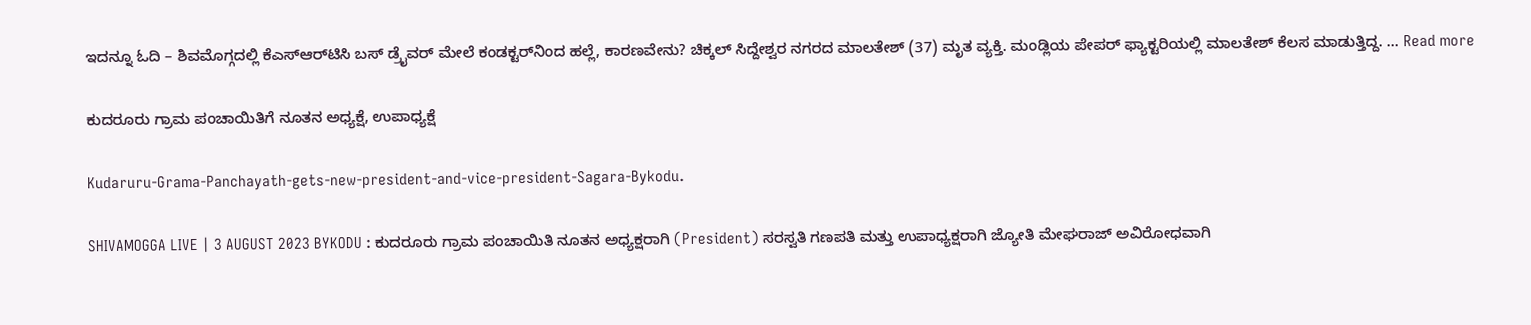ಇದನ್ನೂ ಓದಿ – ಶಿವಮೊಗ್ಗದಲ್ಲಿ ಕೆಎಸ್‌ಆರ್‌ಟಿಸಿ ಬಸ್‌ ಡ್ರೈವರ್‌ ಮೇಲೆ ಕಂಡಕ್ಟರ್‌ನಿಂದ ಹಲ್ಲೆ, ಕಾರಣವೇನು? ಚಿಕ್ಕಲ್‌ ಸಿದ್ದೇ‍ಶ್ವರ ನಗರದ ಮಾಲತೇಶ್‌ (37) ಮೃತ ವ್ಯಕ್ತಿ. ಮಂಡ್ಲಿಯ ಪೇಪರ್‌ ಫ್ಯಾಕ್ಟರಿಯಲ್ಲಿ ಮಾಲತೇಶ್‌ ಕೆಲಸ ಮಾಡುತ್ತಿದ್ದ. … Read more

ಕುದರೂರು ಗ್ರಾಮ ಪಂಚಾಯಿತಿಗೆ ನೂತನ ಅಧ್ಯಕ್ಷೆ, ಉಪಾಧ್ಯಕ್ಷೆ

Kudaruru-Grama-Panchayath-gets-new-president-and-vice-president-Sagara-Bykodu.

SHIVAMOGGA LIVE | 3 AUGUST 2023 BYKODU : ಕುದರೂರು ಗ್ರಾಮ ಪಂಚಾಯಿತಿ ನೂತನ ಅಧ್ಯಕ್ಷರಾಗಿ (President) ಸರಸ್ವತಿ ಗಣಪತಿ ಮತ್ತು ಉಪಾಧ್ಯಕ್ಷರಾಗಿ ಜ್ಯೋತಿ ಮೇಘರಾಜ್‌ ಅವಿರೋಧವಾಗಿ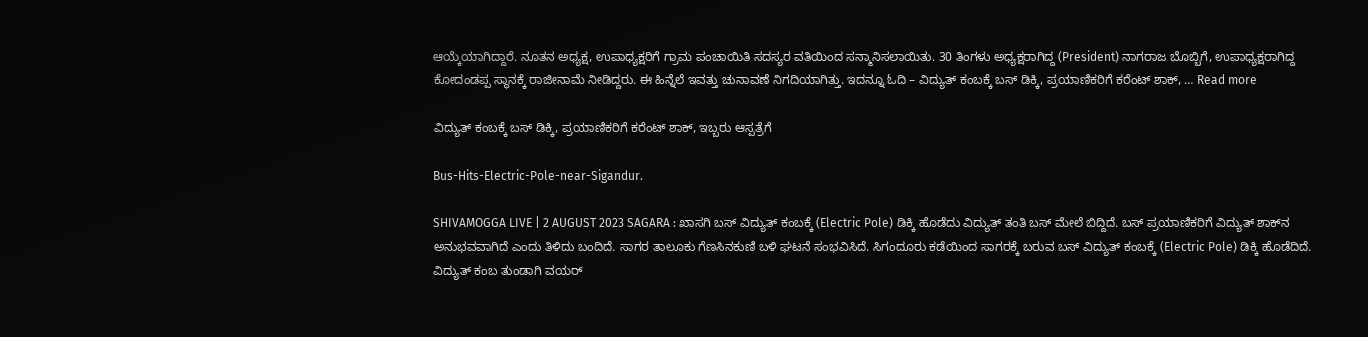ಆಯ್ಕೆಯಾಗಿದ್ದಾರೆ. ನೂತನ ಅಧ್ಯಕ್ಷ, ಉಪಾಧ್ಯಕ್ಷರಿಗೆ ಗ್ರಾಮ ಪಂಚಾಯಿತಿ ಸದಸ್ಯರ ವತಿಯಿಂದ ಸನ್ಮಾನಿಸಲಾಯಿತು. 30 ತಿಂಗಳು ಅಧ್ಯಕ್ಷರಾಗಿದ್ದ (President) ನಾಗರಾಜ ಬೊಬ್ಬಿಗೆ, ಉಪಾಧ್ಯಕ್ಷರಾಗಿದ್ದ ಕೋದಂಡಪ್ಪ ಸ್ಥಾನಕ್ಕೆ ರಾಜೀನಾಮೆ ನೀಡಿದ್ದರು. ಈ ಹಿನ್ನೆಲೆ ಇವತ್ತು ಚುನಾವಣೆ ನಿಗದಿಯಾಗಿತ್ತು. ಇದನ್ನೂ ಓದಿ – ವಿದ್ಯುತ್‌ ಕಂಬಕ್ಕೆ ಬಸ್‌ ಡಿಕ್ಕಿ, ಪ್ರಯಾಣಿಕರಿಗೆ ಕರೆಂಟ್‌ ಶಾಕ್‌, … Read more

ವಿದ್ಯುತ್‌ ಕಂಬಕ್ಕೆ ಬಸ್‌ ಡಿಕ್ಕಿ, ಪ್ರಯಾಣಿಕರಿಗೆ ಕರೆಂಟ್‌ ಶಾಕ್‌, ಇಬ್ಬರು ಆಸ್ಪತ್ರೆಗೆ

Bus-Hits-Electric-Pole-near-Sigandur.

SHIVAMOGGA LIVE | 2 AUGUST 2023 SAGARA : ಖಾಸಗಿ ಬಸ್‌ ವಿದ್ಯುತ್‌ ಕಂಬಕ್ಕೆ (Electric Pole) ಡಿಕ್ಕಿ ಹೊಡೆದು ವಿದ್ಯುತ್‌ ತಂತಿ ಬಸ್‌ ಮೇಲೆ ಬಿದ್ದಿದೆ. ಬಸ್‌ ಪ್ರಯಾಣಿಕರಿಗೆ ವಿದ್ಯುತ್‌ ಶಾಕ್‌ನ ಅನುಭವವಾಗಿದೆ ಎಂದು ತಿಳಿದು ಬಂದಿದೆ. ಸಾಗರ ತಾಲೂಕು ಗೆಣಸಿನಕುಣಿ ಬಳಿ ಘಟನೆ ಸಂಭವಿಸಿದೆ. ಸಿಗಂದೂರು ಕಡೆಯಿಂದ ಸಾಗರಕ್ಕೆ ಬರುವ ಬಸ್‌ ವಿದ್ಯುತ್‌ ಕಂಬಕ್ಕೆ (Electric Pole) ಡಿಕ್ಕಿ ಹೊಡೆದಿದೆ. ವಿದ್ಯುತ್‌ ಕಂಬ ತುಂಡಾಗಿ ವಯರ್‌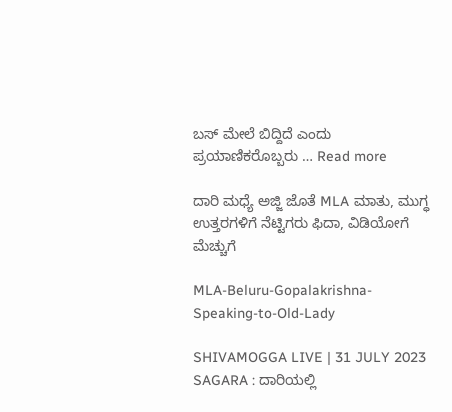ಬಸ್‌ ಮೇಲೆ ಬಿದ್ದಿದೆ ಎಂದು ಪ್ರಯಾಣಿಕರೊಬ್ಬರು … Read more

ದಾರಿ ಮಧ್ಯೆ ಅಜ್ಜಿ ಜೊತೆ MLA ಮಾತು, ಮುಗ್ಧ ಉತ್ತರಗಳಿಗೆ ನೆಟ್ಟಿಗರು ಫಿದಾ, ವಿಡಿಯೋಗೆ ಮೆಚ್ಚುಗೆ

MLA-Beluru-Gopalakrishna-Speaking-to-Old-Lady

SHIVAMOGGA LIVE | 31 JULY 2023 SAGARA : ದಾರಿಯಲ್ಲಿ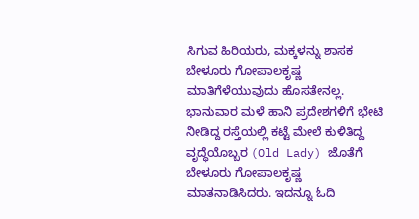ಸಿಗುವ ಹಿರಿಯರು, ಮಕ್ಕಳನ್ನು ಶಾಸಕ ಬೇಳೂರು ಗೋಪಾಲಕೃಷ್ಣ ಮಾತಿಗೆಳೆಯುವುದು ಹೊಸತೇನಲ್ಲ. ಭಾನುವಾರ ಮಳೆ ಹಾನಿ ಪ್ರದೇಶಗಳಿಗೆ ಭೇಟಿ ನೀಡಿದ್ದ ರಸ್ತೆಯಲ್ಲಿ ಕಟ್ಟೆ ಮೇಲೆ ಕುಳಿತಿದ್ದ ವೃದ್ಧೆಯೊಬ್ಬರ (Old Lady) ಜೊತೆಗೆ ಬೇಳೂರು ಗೋಪಾಲಕೃಷ್ಣ ಮಾತನಾಡಿಸಿದರು. ಇದನ್ನೂ ಓದಿ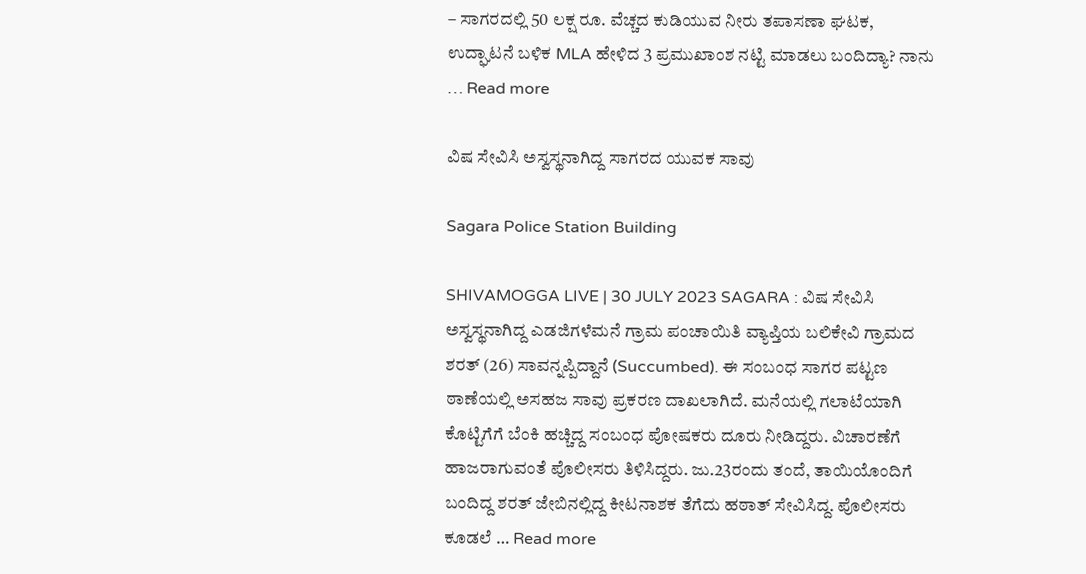– ಸಾಗರದಲ್ಲಿ 50 ಲಕ್ಷ ರೂ. ವೆಚ್ಚದ ಕುಡಿಯುವ ನೀರು ತಪಾಸಣಾ ಘಟಕ, ಉದ್ಘಾಟನೆ ಬಳಿಕ MLA ಹೇಳಿದ 3 ಪ್ರಮುಖಾಂಶ ನಟ್ಟಿ ಮಾಡಲು ಬಂದಿದ್ಯಾ? ನಾನು … Read more

ವಿಷ ಸೇವಿಸಿ ಅಸ್ವಸ್ಥನಾಗಿದ್ದ ಸಾಗರದ ಯುವಕ ಸಾವು

Sagara Police Station Building

SHIVAMOGGA LIVE | 30 JULY 2023 SAGARA : ವಿಷ ಸೇವಿಸಿ ಅಸ್ವಸ್ಥನಾಗಿದ್ದ ಎಡಜಿಗಳೆಮನೆ ಗ್ರಾಮ ಪಂಚಾಯಿತಿ ವ್ಯಾಪ್ತಿಯ ಬಲಿಕೇವಿ ಗ್ರಾಮದ ಶರತ್‌ (26) ಸಾವನ್ನಪ್ಪಿದ್ದಾನೆ (Succumbed). ಈ ಸಂಬಂಧ ಸಾಗರ ಪಟ್ಟಣ ಠಾಣೆಯಲ್ಲಿ ಅಸಹಜ ಸಾವು ಪ್ರಕರಣ ದಾಖಲಾಗಿದೆ. ಮನೆಯಲ್ಲಿ ಗಲಾಟೆಯಾಗಿ ಕೊಟ್ಟಿಗೆಗೆ ಬೆಂಕಿ ಹಚ್ಚಿದ್ದ ಸಂಬಂಧ ಪೋಷಕರು ದೂರು ನೀಡಿದ್ದರು. ವಿಚಾರಣೆಗೆ ಹಾಜರಾಗುವಂತೆ ಪೊಲೀಸರು ತಿಳಿಸಿದ್ದರು. ಜು.23ರಂದು ತಂದೆ, ತಾಯಿಯೊಂದಿಗೆ ಬಂದಿದ್ದ ಶರತ್‌ ಜೇಬಿನಲ್ಲಿದ್ದ ಕೀಟನಾಶಕ ತೆಗೆದು ಹಠಾತ್‌ ಸೇವಿಸಿದ್ದ. ಪೊಲೀಸರು ಕೂಡಲೆ … Read more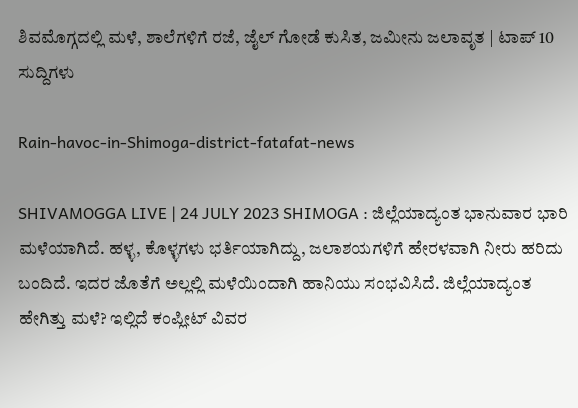ಶಿವಮೊಗ್ಗದಲ್ಲಿ ಮಳೆ, ಶಾಲೆಗಳಿಗೆ ರಜೆ, ಜೈಲ್‌ ಗೋಡೆ ಕುಸಿತ, ಜಮೀನು ಜಲಾವೃತ | ಟಾಪ್‌ 10 ಸುದ್ದಿಗಳು

Rain-havoc-in-Shimoga-district-fatafat-news

SHIVAMOGGA LIVE | 24 JULY 2023 SHIMOGA : ಜಿಲ್ಲೆಯಾದ್ಯಂತ ಭಾನುವಾರ ಭಾರಿ ಮಳೆಯಾಗಿದೆ. ಹಳ್ಳ, ಕೊಳ್ಳಗಳು ಭರ್ತಿಯಾಗಿದ್ದು, ಜಲಾಶಯಗಳಿಗೆ ಹೇರಳವಾಗಿ ನೀರು ಹರಿದು ಬಂದಿದೆ. ಇದರ ಜೊತೆಗೆ ಅಲ್ಲಲ್ಲಿ ಮಳೆಯಿಂದಾಗಿ ಹಾನಿಯು ಸಂಭವಿಸಿದೆ. ಜಿಲ್ಲೆಯಾದ್ಯಂತ ಹೇಗಿತ್ತು ಮಳೆ? ಇಲ್ಲಿದೆ ಕಂಪ್ಲೀಟ್‌ ವಿವರ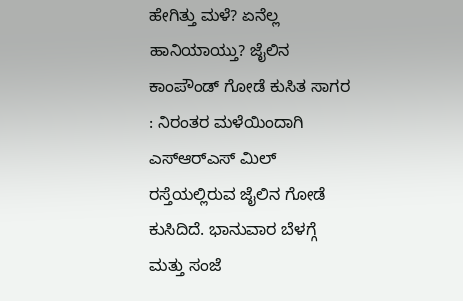ಹೇಗಿತ್ತು ಮಳೆ? ಏನೆಲ್ಲ ಹಾನಿಯಾಯ್ತು? ಜೈಲಿನ ಕಾಂಪೌಂಡ್‌ ಗೋಡೆ ಕುಸಿತ ಸಾಗರ : ನಿರಂತರ ಮಳೆಯಿಂದಾಗಿ ಎಸ್‌ಆರ್‌ಎಸ್‌ ಮಿಲ್‌ ರಸ್ತೆಯಲ್ಲಿರುವ ಜೈಲಿನ ಗೋಡೆ ಕುಸಿದಿದೆ. ಭಾನುವಾರ ಬೆಳಗ್ಗೆ ಮತ್ತು ಸಂಜೆ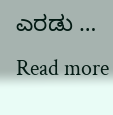ಎರಡು … Read more